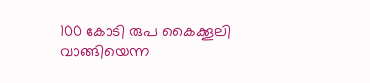100 കോടി രുപ കൈക്കൂലി വാങ്ങിയെന്ന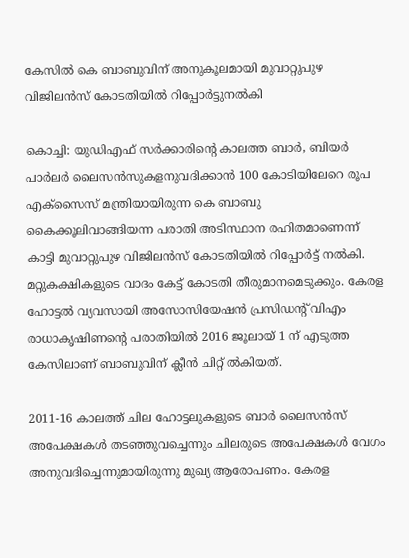കേസില്‍ കെ ബാബുവിന്‌ അനുകൂലമായി മുവാറ്റുപുഴ വിജിലന്‍സ്‌ കോടതിയില്‍ റിപ്പോര്‍ട്ടുനല്‍കി

കൊച്ചി: യുഡിഎഫ്‌ സര്‍ക്കാരിന്റെ കാലത്ത ബാര്‍, ബിയര്‍ പാര്‍ലര്‍ ലൈസന്‍സുകളനുവദിക്കാന്‍ 100 കോടിയിലേറെ രൂപ എക്‌സൈസ്‌ മന്ത്രിയായിരുന്ന കെ ബാബു കൈക്കൂലിവാങ്ങിയന്ന പരാതി അടിസ്ഥാന രഹിതമാണെന്ന്‌ കാട്ടി മുവാറ്റുപുഴ വിജിലന്‍സ്‌ കോടതിയില്‍ റിപ്പോര്‍ട്ട്‌ നല്‍കി. മറ്റുകക്ഷികളുടെ വാദം കേട്ട്‌ കോടതി തീരുമാനമെടുക്കും. കേരള ഹോട്ടല്‍ വ്യവസായി അസോസിയേഷന്‍ പ്രസിഡന്റ്‌ വിഎം രാധാകൃഷിണന്റെ പരാതിയില്‍ 2016 ജൂലായ്‌ 1 ന്‌ എടുത്ത കേസിലാണ്‌ ബാബുവിന്‌ ക്ലീന്‍ ചിറ്റ്‌ ല്‍കിയത്‌.

2011-16 കാലത്ത്‌ ചില ഹോട്ടലുകളുടെ ബാര്‍ ലൈസന്‍സ്‌ അപേക്ഷകള്‍ തടഞ്ഞുവച്ചെന്നും ചിലരുടെ അപേക്ഷകള്‍ വേഗം അനുവദിച്ചെന്നുമായിരുന്നു മുഖ്യ ആരോപണം. കേരള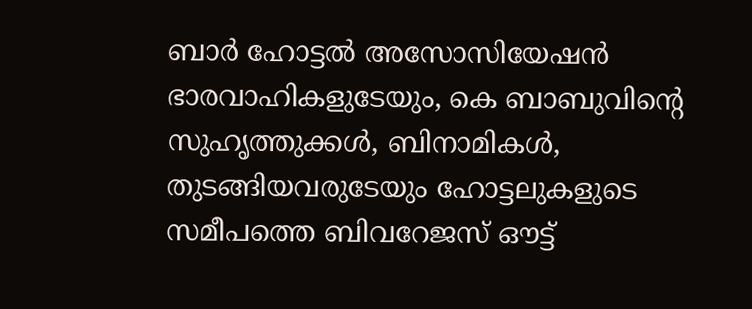ബാര്‍ ഹോട്ടല്‍ അസോസിയേഷന്‍ ഭാരവാഹികളുടേയും, കെ ബാബുവിന്റെ സുഹൃത്തുക്കള്‍, ബിനാമികള്‍, തുടങ്ങിയവരുടേയും ഹോട്ടലുകളുടെ സമീപത്തെ ബിവറേജസ്‌ ഔട്ട്‌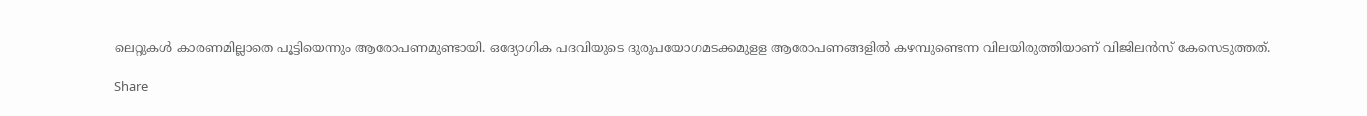ലെറ്റുകള്‍ കാരണമില്ലാതെ പൂട്ടിയെന്നും ആരോപണമുണ്ടായി. ഒദ്യോഗിക പദവിയുടെ ദുരുപയോഗമടക്കമുളള ആരോപണങ്ങളില്‍ കഴമ്പുണ്ടെന്ന വിലയിരുത്തിയാണ്‌ വിജിലന്‍സ്‌ കേസെടുത്തത്‌.

Share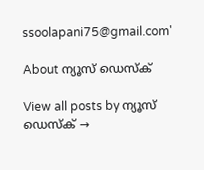ssoolapani75@gmail.com'

About ന്യൂസ് ഡെസ്ക്

View all posts by ന്യൂസ് ഡെസ്ക് →